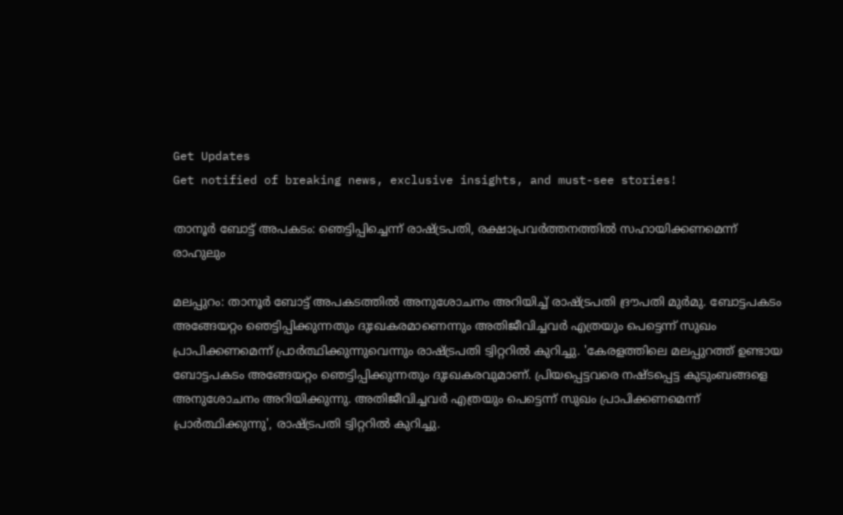Get Updates
Get notified of breaking news, exclusive insights, and must-see stories!

താനൂര്‍ ബോട്ട് അപകടം: ഞെട്ടിപ്പിച്ചെന്ന് രാഷ്ട്രപതി, രക്ഷാപ്രവർത്തനത്തില്‍ സഹായിക്കണമെന്ന് രാഹുലും

മലപ്പുറം: താനൂര്‍ ബോട്ട് അപകടത്തില്‍ അനുശോചനം അറിയിച്ച് രാഷ്ട്രപതി ദ്രൗപതി മുര്‍മു. ബോട്ടപകടം അങ്ങേയറ്റം ഞെട്ടിപ്പിക്കുന്നതും ദുഃഖകരമാണെന്നും അതിജീവിച്ചവര്‍ എത്രയും പെട്ടെന്ന് സുഖം പ്രാപിക്കണമെന്ന് പ്രാര്‍ത്ഥിക്കുന്നുവെന്നും രാഷ്ട്രപതി ട്വിറ്ററില്‍ കുറിച്ചു. 'കേരളത്തിലെ മലപ്പുറത്ത് ഉണ്ടായ ബോട്ടപകടം അങ്ങേയറ്റം ഞെട്ടിപ്പിക്കുന്നതും ദുഃഖകരവുമാണ്. പ്രിയപ്പെട്ടവരെ നഷ്ടപ്പെട്ട കുടുംബങ്ങളെ അനുശോചനം അറിയിക്കുന്നു. അതിജീവിച്ചവര്‍ എത്രയും പെട്ടെന്ന് സുഖം പ്രാപിക്കണമെന്ന് പ്രാര്‍ത്ഥിക്കുന്നു', രാഷ്ട്രപതി ട്വിറ്ററില്‍ കുറിച്ചു.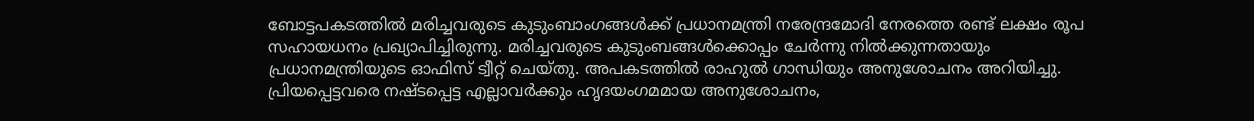ബോട്ടപകടത്തിൽ മരിച്ചവരുടെ കുടുംബാംഗങ്ങൾക്ക് പ്രധാനമന്ത്രി നരേന്ദ്രമോദി നേരത്തെ രണ്ട് ലക്ഷം രൂപ സഹായധനം പ്രഖ്യാപിച്ചിരുന്നു. മരിച്ചവരുടെ കുടുംബങ്ങൾക്കൊപ്പം ചേർന്നു നിൽക്കുന്നതായും പ്രധാനമന്ത്രിയുടെ ഓഫിസ് ട്വീറ്റ് ചെയ്തു. അപകടത്തില്‍ രാഹുല്‍ ഗാന്ധിയും അനുശോചനം അറിയിച്ചു. പ്രിയപ്പെട്ടവരെ നഷ്ടപ്പെട്ട എല്ലാവർക്കും ഹൃദയംഗമമായ അനുശോചനം,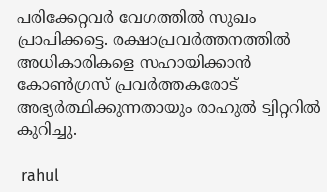പരിക്കേറ്റവർ വേഗത്തിൽ സുഖം പ്രാപിക്കട്ടെ. രക്ഷാപ്രവർത്തനത്തിൽ അധികാരികളെ സഹായിക്കാൻ കോൺഗ്രസ് പ്രവർത്തകരോട് അഭ്യർത്ഥിക്കുന്നതായും രാഹുൽ ട്വിറ്ററിൽ കുറിച്ചു.

 rahul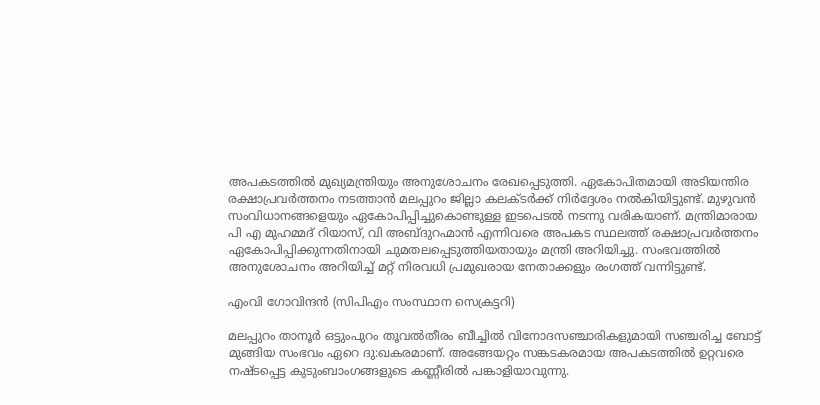അപകടത്തില്‍ മുഖ്യമന്ത്രിയും അനുശോചനം രേഖപ്പെടുത്തി. ഏകോപിതമായി അടിയന്തിര രക്ഷാപ്രവർത്തനം നടത്താൻ മലപ്പുറം ജില്ലാ കലക്ടർക്ക് നിർദ്ദേശം നൽകിയിട്ടുണ്ട്. മുഴുവൻ സംവിധാനങ്ങളെയും ഏകോപിപ്പിച്ചുകൊണ്ടുള്ള ഇടപെടൽ നടന്നു വരികയാണ്. മന്ത്രിമാരായ പി എ മുഹമ്മദ് റിയാസ്, വി അബ്ദുറഹ്മാൻ എന്നിവരെ അപകട സ്ഥലത്ത് രക്ഷാപ്രവർത്തനം ഏകോപിപ്പിക്കുന്നതിനായി ചുമതലപ്പെടുത്തിയതായും മന്ത്രി അറിയിച്ചു. സംഭവത്തില്‍ അനുശോചനം അറിയിച്ച് മറ്റ് നിരവധി പ്രമുഖരായ നേതാക്കളും രംഗത്ത് വന്നിട്ടുണ്ട്.

എംവി ഗോവിന്ദന്‍ (സിപിഎം സംസ്ഥാന സെക്രട്ടറി)

മലപ്പുറം താനൂർ ഒട്ടുംപുറം തൂവൽതീരം ബീച്ചിൽ വിനോദസഞ്ചാരികളുമായി സഞ്ചരിച്ച ബോട്ട് മുങ്ങിയ സംഭവം ഏറെ ദു:ഖകരമാണ്. അങ്ങേയറ്റം സങ്കടകരമായ അപകടത്തിൽ ഉറ്റവരെ നഷ്ടപ്പെട്ട കുടുംബാംഗങ്ങളുടെ കണ്ണീരിൽ പങ്കാളിയാവുന്നു.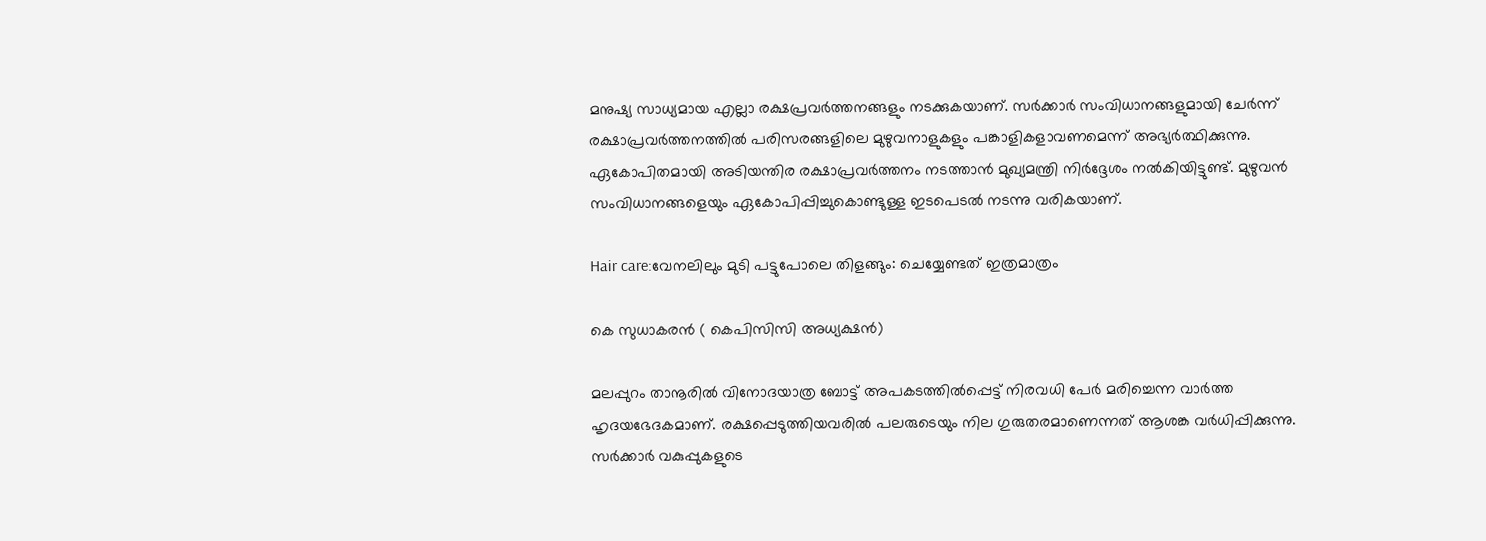മനുഷ്യ സാധ്യമായ എല്ലാ രക്ഷപ്രവർത്തനങ്ങളും നടക്കുകയാണ്. സർക്കാർ സംവിധാനങ്ങളുമായി ചേർന്ന് രക്ഷാപ്രവർത്തനത്തിൽ പരിസരങ്ങളിലെ മുഴുവനാളുകളും പങ്കാളികളാവണമെന്ന് അഭ്യർത്ഥിക്കുന്നു. ഏകോപിതമായി അടിയന്തിര രക്ഷാപ്രവർത്തനം നടത്താൻ മുഖ്യമന്ത്രി നിർദ്ദേശം നൽകിയിട്ടുണ്ട്. മുഴുവൻ സംവിധാനങ്ങളെയും ഏകോപിപ്പിച്ചുകൊണ്ടുള്ള ഇടപെടൽ നടന്നു വരികയാണ്.

Hair care:വേനലിലും മുടി പട്ടുപോലെ തിളങ്ങും: ചെയ്യേണ്ടത് ഇത്രമാത്രം

കെ സുധാകരന്‍ ( കെപിസിസി അധ്യക്ഷന്‍)

മലപ്പുറം താനൂരില്‍ വിനോദയാത്ര ബോട്ട് അപകടത്തില്‍പ്പെട്ട് നിരവധി പേര്‍ മരിച്ചെന്ന വാര്‍ത്ത ഹൃദയഭേദകമാണ്. രക്ഷപ്പെടുത്തിയവരില്‍ പലരുടെയും നില ഗുരുതരമാണെന്നത് ആശങ്ക വര്‍ധിപ്പിക്കുന്നു. സര്‍ക്കാര്‍ വകുപ്പുകളുടെ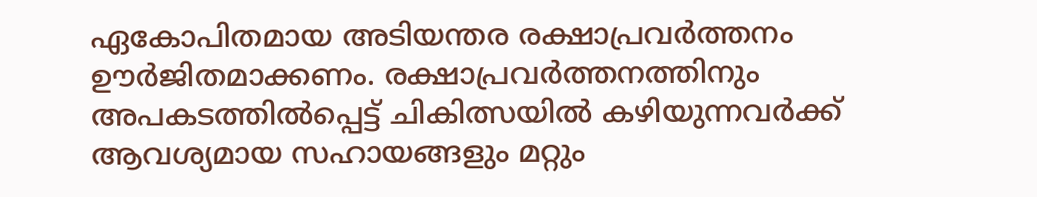ഏകോപിതമായ അടിയന്തര രക്ഷാപ്രവര്‍ത്തനം ഊര്‍ജിതമാക്കണം. രക്ഷാപ്രവര്‍ത്തനത്തിനും അപകടത്തില്‍പ്പെട്ട് ചികിത്സയില്‍ കഴിയുന്നവര്‍ക്ക് ആവശ്യമായ സഹായങ്ങളും മറ്റും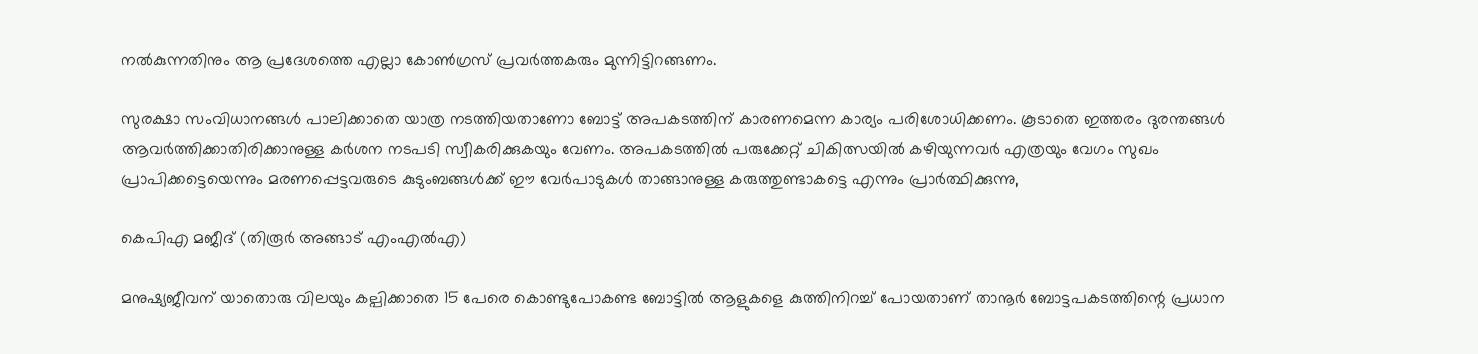നല്‍കുന്നതിനും ആ പ്രദേശത്തെ എല്ലാ കോണ്‍ഗ്രസ് പ്രവര്‍ത്തകരും മുന്നിട്ടിറങ്ങണം.

സുരക്ഷാ സംവിധാനങ്ങള്‍ പാലിക്കാതെ യാത്ര നടത്തിയതാണോ ബോട്ട് അപകടത്തിന് കാരണമെന്ന കാര്യം പരിശോധിക്കണം. കൂടാതെ ഇത്തരം ദുരന്തങ്ങള്‍ ആവര്‍ത്തിക്കാതിരിക്കാനുള്ള കര്‍ശന നടപടി സ്വീകരിക്കുകയും വേണം. അപകടത്തില്‍ പരുക്കേറ്റ് ചികിത്സയില്‍ കഴിയുന്നവര്‍ എത്രയും വേഗം സുഖം പ്രാപിക്കട്ടെയെന്നും മരണപ്പെട്ടവരുടെ കുടുംബങ്ങള്‍ക്ക് ഈ വേര്‍പാടുകള്‍ താങ്ങാനുള്ള കരുത്തുണ്ടാകട്ടെ എന്നും പ്രാര്‍ത്ഥിക്കുന്നു,

കെപിഎ മജീദ് (തിരൂർ അങ്ങാട് എംഎല്‍എ)

മനുഷ്യജീവന് യാതൊരു വിലയും കല്പിക്കാതെ 15 പേരെ കൊണ്ടുപോകണ്ട ബോട്ടിൽ ആളുകളെ കുത്തിനിറച്ച് പോയതാണ് താനൂർ ബോട്ടപകടത്തിന്റെ പ്രധാന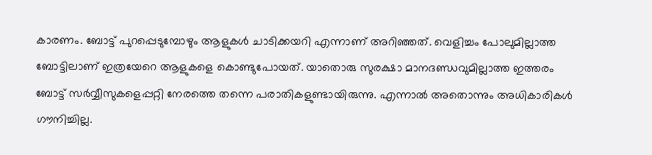കാരണം. ബോട്ട് പുറപ്പെടുമ്പോഴും ആളുകൾ ചാടിക്കയറി എന്നാണ് അറിഞ്ഞത്. വെളിച്ചം പോലുമില്ലാത്ത ബോട്ടിലാണ് ഇത്രയേറെ ആളുകളെ കൊണ്ടുപോയത്. യാതൊരു സുരക്ഷാ മാനദണ്ഡവുമില്ലാത്ത ഇത്തരം ബോട്ട് സർവ്വീസുകളെപ്പറ്റി നേരത്തെ തന്നെ പരാതികളുണ്ടായിരുന്നു. എന്നാൽ അതൊന്നും അധികാരികൾ ഗൗനിച്ചില്ല.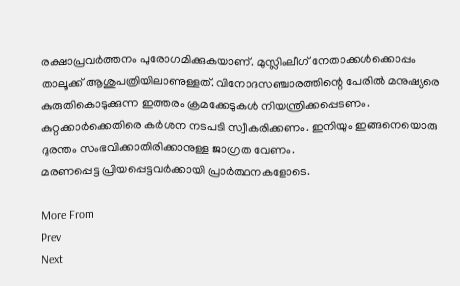രക്ഷാപ്രവർത്തനം പുരോഗമിക്കുകയാണ്. മുസ്ലിംലീഗ് നേതാക്കൾക്കൊപ്പം താലൂക്ക് ആശുപത്രിയിലാണുള്ളത്. വിനോദസഞ്ചാരത്തിന്റെ പേരിൽ മനുഷ്യരെ കുരുതികൊടുക്കുന്ന ഇത്തരം ക്രമക്കേടുകൾ നിയന്ത്രിക്കപ്പെടണം. കുറ്റക്കാർക്കെതിരെ കർശന നടപടി സ്വീകരിക്കണം. ഇനിയും ഇങ്ങനെയൊരു ദുരന്തം സംഭവിക്കാതിരിക്കാനുള്ള ജാഗ്രത വേണം.
മരണപ്പെട്ട പ്രിയപ്പെട്ടവർക്കായി പ്രാർത്ഥനകളോടെ.

More From
Prev
Next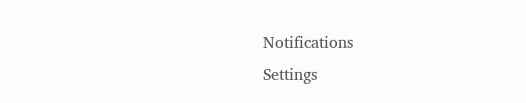Notifications
Settings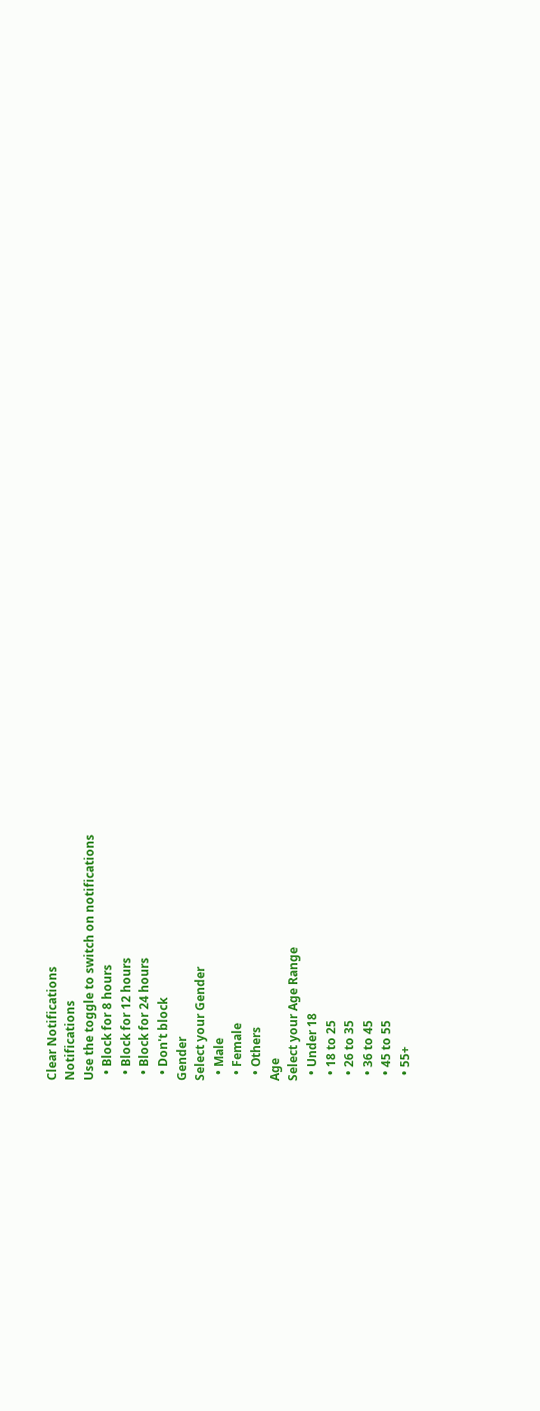Clear Notifications
Notifications
Use the toggle to switch on notifications
  • Block for 8 hours
  • Block for 12 hours
  • Block for 24 hours
  • Don't block
Gender
Select your Gender
  • Male
  • Female
  • Others
Age
Select your Age Range
  • Under 18
  • 18 to 25
  • 26 to 35
  • 36 to 45
  • 45 to 55
  • 55+